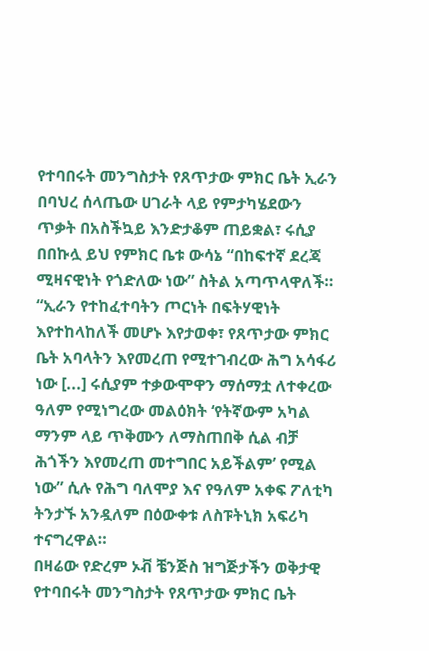የተባበሩት መንግስታት የጸጥታው ምክር ቤት ኢራን በባህረ ሰላጤው ሀገራት ላይ የምታካሄደውን ጥቃት በአስችኳይ እንድታቆም ጠይቋል፣ ሩሲያ በበኩሏ ይህ የምክር ቤቱ ውሳኔ “በከፍተኛ ደረጃ ሚዛናዊነት የጎድለው ነው” ስትል አጣጥላዋለች።
“ኢራን የተከፈተባትን ጦርነት በፍትሃዊነት እየተከላከለች መሆኑ እየታወቀ፣ የጸጥታው ምክር ቤት አባላትን እየመረጠ የሚተገብረው ሕግ አሳፋሪ ነው [...] ሩሲያም ተቃውሞዋን ማሰማቷ ለተቀረው ዓለም የሚነግረው መልዕክት ‘የትኛውም አካል ማንም ላይ ጥቅሙን ለማስጠበቅ ሲል ብቻ ሕጎችን እየመረጠ መተግበር አይችልም’ የሚል ነው” ሲሉ የሕግ ባለሞያ እና የዓለም አቀፍ ፖለቲካ ትንታኙ አንዷለም በዕውቀቱ ለስፑትኒክ አፍሪካ ተናግረዋል።
በዛሬው የድረም ኦቭ ቼንጅስ ዝግጅታችን ወቅታዊ የተባበሩት መንግስታት የጸጥታው ምክር ቤት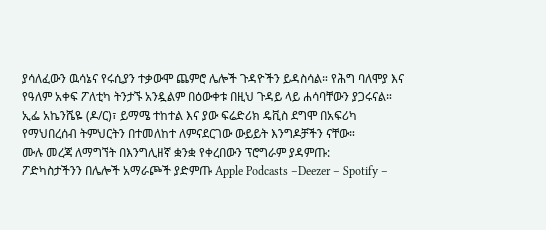ያሳለፈውን ዉሳኔና የሩሲያን ተቃውሞ ጨምሮ ሌሎች ጉዳዮችን ይዳስሳል። የሕግ ባለሞያ እና የዓለም አቀፍ ፖለቲካ ትንታኙ አንዷልም በዕውቀቱ በዚህ ጉዳይ ላይ ሐሳባቸውን ያጋሩናል። ኢፌ አኬንሼዬ (ዶ/ር)፣ ይማሜ ተከተል እና ያው ፍሬድሪክ ዴቪስ ደግሞ በአፍሪካ የማህበረሰብ ትምህርትን በተመለከተ ለምናደርገው ውይይት እንግዶቻችን ናቸው።
ሙሉ መረጃ ለማግኘት በእንግሊዘኛ ቋንቋ የቀረበውን ፕሮግራም ያዳምጡ:
ፖድካስታችንን በሌሎች አማራጮች ያድምጡ Apple Podcasts –Deezer – Spotify –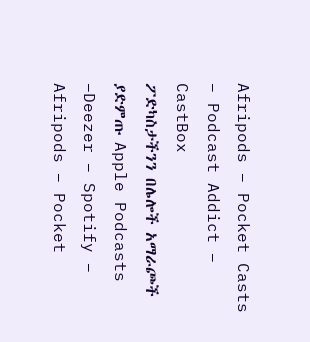Afripods – Pocket Casts – Podcast Addict – CastBox
ፖድካስታችንን በሌሎች አማራጮች ያድምጡ Apple Podcasts –Deezer – Spotify – Afripods – Pocket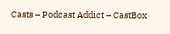Casts – Podcast Addict – CastBox